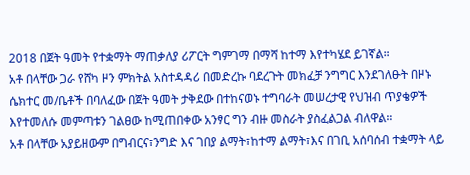2018 በጀት ዓመት የተቋማት ማጠቃለያ ሪፖርት ግምገማ በማሻ ከተማ እየተካሄደ ይገኛል።
አቶ በላቸው ጋራ የሸካ ዞን ምክትል አስተዳዳሪ በመድረኩ ባደረጉት መክፈቻ ንግግር እንደገለፁት በዞኑ ሴክተር መ/ቤቶች በባለፈው በጀት ዓመት ታቅደው በተከናወኑ ተግባራት መሠረታዊ የህዝብ ጥያቄዎች እየተመለሱ መምጣቱን ገልፀው ከሚጠበቀው አንፃር ግን ብዙ መስራት ያስፈልጋል ብለዋል።
አቶ በላቸው አያይዘውም በግብርና፣ንግድ እና ገበያ ልማት፣ከተማ ልማት፣እና በገቢ አሰባሰብ ተቋማት ላይ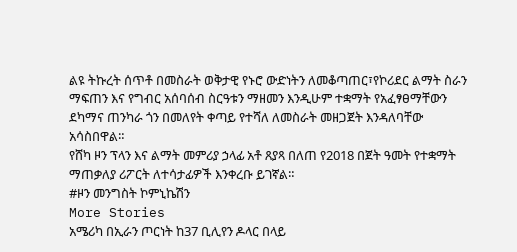ልዩ ትኩረት ሰጥቶ በመስራት ወቅታዊ የኑሮ ውድነትን ለመቆጣጠር፣የኮሪደር ልማት ስራን ማፍጠን እና የግብር አሰባሰብ ስርዓቱን ማዘመን እንዲሁም ተቋማት የአፈፃፀማቸውን ደካማና ጠንካራ ጎን በመለየት ቀጣይ የተሻለ ለመስራት መዘጋጀት እንዳለባቸው አሳስበዋል።
የሸካ ዞን ፕላን እና ልማት መምሪያ ኃላፊ አቶ ጸያጻ በለጠ የ2018 በጀት ዓመት የተቋማት ማጠቃለያ ሪፖርት ለተሳታፊዎች እንቀረቡ ይገኛል።
#ዞን መንግስት ኮምኒኬሽን
More Stories
አሜሪካ በኢራን ጦርነት ከ37 ቢሊየን ዶላር በላይ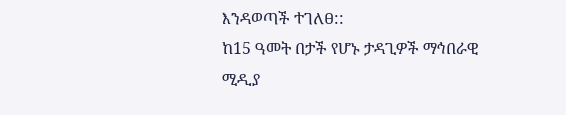እንዳወጣች ተገለፀ::
ከ15 ዓመት በታች የሆኑ ታዳጊዎች ማኅበራዊ ሚዲያ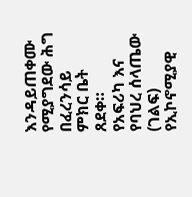እንዳይጠቀሙ የሚያግደው ሕግ በፈረንሳይ ምክር ቤት ጸደቀ።
የአፍሪካ እና የባህረ ሰላጤው (ገልፍ) የኢኮኖሚያዊ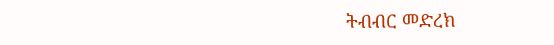ትብብር መድረክ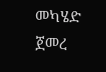መካሄድ ጀመረ